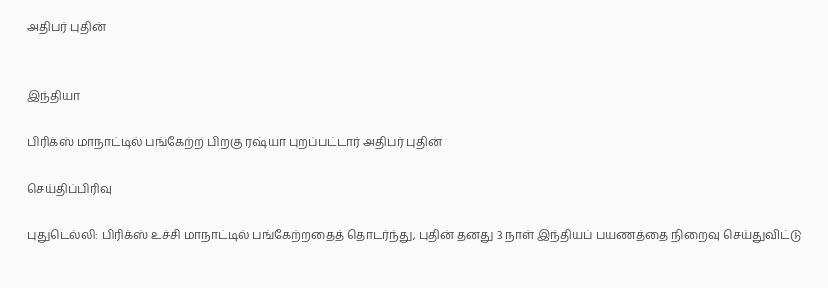அதிபர் புதின்


இந்தியா

பிரிக்ஸ் மாநாட்டில் பங்கேற்ற பிறகு ரஷ்யா புறப்பட்டார் அதிபர் புதின்

செய்திப்பிரிவு

புதுடெல்லி: பிரிக்ஸ் உச்சி மாநாட்டில் பங்கேற்றதைத் தொடர்ந்து, புதின் தனது 3 நாள் இந்தியப் பயணத்தை நிறைவு செய்துவிட்டு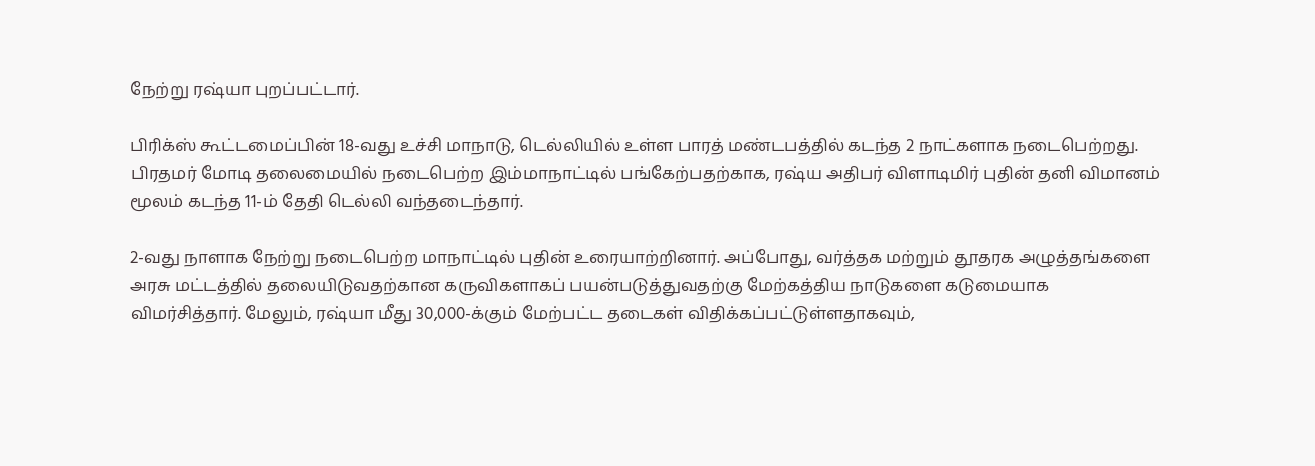நேற்று ரஷ்யா புறப்பட்டார்.

பிரிக்ஸ் கூட்டமைப்பின் 18-வது உச்சி மாநாடு, டெல்லியில் உள்ள பாரத் மண்டபத்தில் கடந்த 2 நாட்களாக நடைபெற்றது. பிரதமர் மோடி தலைமையில் நடைபெற்ற இம்மாநாட்டில் பங்கேற்பதற்காக, ரஷ்ய அதிபர் விளாடிமிர் புதின் தனி விமானம் மூலம் கடந்த 11-ம் தேதி டெல்லி வந்தடைந்தார்.

2-வது நாளாக நேற்று நடைபெற்ற மாநாட்டில் புதின் உரையாற்றினார். அப்போது, வர்த்தக மற்றும் தூதரக அழுத்தங்களை அரசு மட்டத்தில் தலையிடுவதற்கான கருவிகளாகப் பயன்படுத்துவதற்கு மேற்கத்திய நாடுகளை கடுமையாக விமர்சித்தார். மேலும், ரஷ்யா மீது 30,000-க்கும் மேற்பட்ட தடைகள் விதிக்கப்பட்டுள்ளதாகவும்,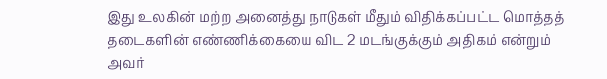இது உலகின் மற்ற அனைத்து நாடுகள் மீதும் விதிக்கப்பட்ட மொத்தத் தடைகளின் எண்ணிக்கையை விட 2 மடங்குக்கும் அதிகம் என்றும் அவர்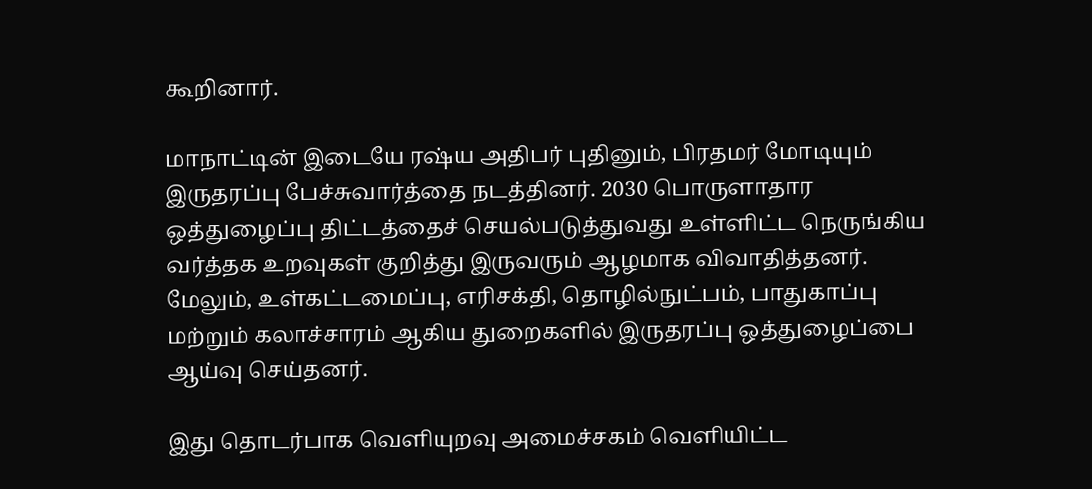கூறினார்.

மாநாட்டின் இடையே ரஷ்ய அதிபர் புதினும், பிரதமர் மோடியும் இருதரப்பு பேச்சுவார்த்தை நடத்தினர். 2030 பொருளாதார ஒத்துழைப்பு திட்டத்தைச் செயல்படுத்துவது உள்ளிட்ட நெருங்கிய வர்த்தக உறவுகள் குறித்து இருவரும் ஆழமாக விவாதித்தனர். மேலும், உள்கட்டமைப்பு, எரிசக்தி, தொழில்நுட்பம், பாதுகாப்பு மற்றும் கலாச்சாரம் ஆகிய துறைகளில் இருதரப்பு ஒத்துழைப்பை ஆய்வு செய்தனர்.

இது தொடர்பாக வெளியுறவு அமைச்சகம் வெளியிட்ட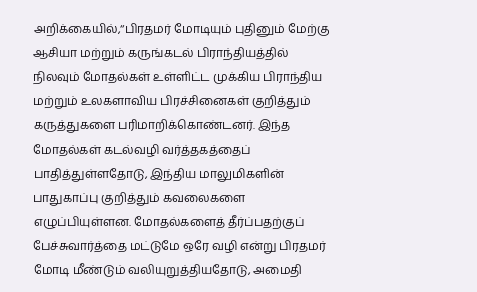அறிக்கையில்,‘‘பிரதமர் மோடியும் புதினும் மேற்கு ஆசியா மற்றும் கருங்கடல் பிராந்தியத்தில் நிலவும் மோதல்கள் உள்ளிட்ட முக்கிய பிராந்திய மற்றும் உலகளாவிய பிரச்சினைகள் குறித்தும் கருத்துகளை பரிமாறிக்கொண்டனர். இந்த மோதல்கள் கடல்வழி வர்த்தகத்தைப் பாதித்துள்ளதோடு, இந்திய மாலுமிகளின் பாதுகாப்பு குறித்தும் கவலைகளை எழுப்பியுள்ளன. மோதல்களைத் தீர்ப்பதற்குப் பேச்சுவார்த்தை மட்டுமே ஒரே வழி என்று பிரதமர் மோடி மீண்டும் வலியுறுத்தியதோடு, அமைதி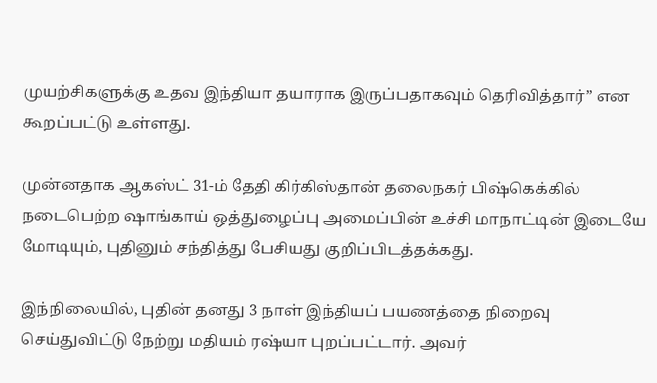முயற்சிகளுக்கு உதவ இந்தியா தயாராக இருப்பதாகவும் தெரிவித்தார்” என கூறப்பட்டு உள்ளது.

முன்னதாக ஆகஸ்ட் 31-ம் தேதி கிர்கிஸ்தான் தலைநகர் பிஷ்கெக்கில் நடைபெற்ற ஷாங்காய் ஒத்துழைப்பு அமைப்பின் உச்சி மாநாட்டின் இடையே மோடியும், புதினும் சந்தித்து பேசியது குறிப்பிடத்தக்கது.

இந்நிலையில், புதின் தனது 3 நாள் இந்தியப் பயணத்தை நிறைவு செய்துவிட்டு நேற்று மதியம் ரஷ்யா புறப்பட்டார். அவர்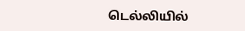டெல்லியில்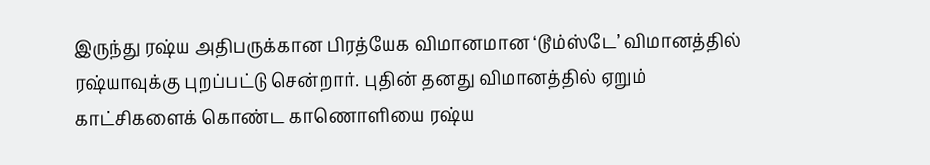இருந்து ரஷ்ய அதிபருக்கான பிரத்யேக விமானமான ‘டூம்ஸ்டே’ விமானத்தில் ரஷ்யாவுக்கு புறப்பட்டு சென்றார். புதின் தனது விமானத்தில் ஏறும் காட்சிகளைக் கொண்ட காணொளியை ரஷ்ய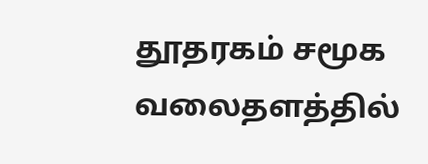தூதரகம் சமூக வலைதளத்தில்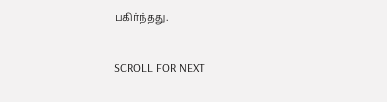பகிர்ந்தது.

SCROLL FOR NEXT